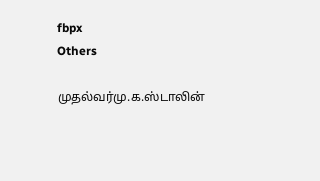fbpx
Others

முதல்வர்மு.க.ஸ்டாலின்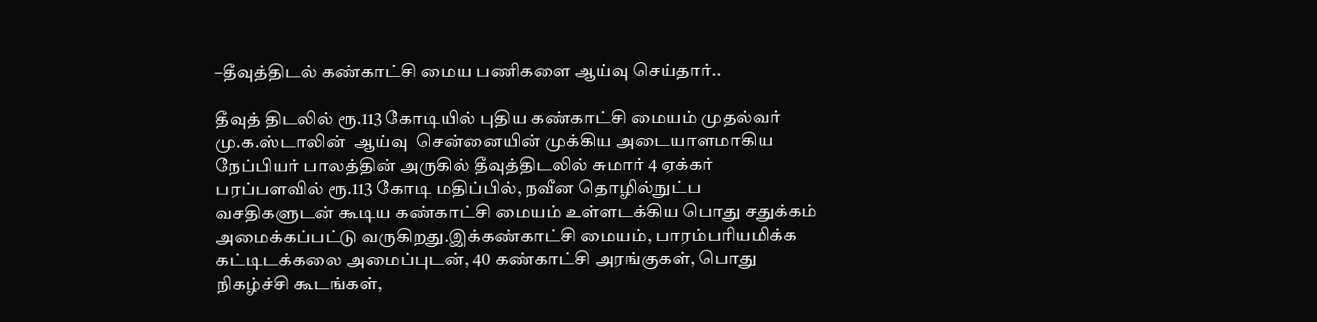–தீவுத்திடல் கண்காட்சி மைய பணிகளை ஆய்வு செய்தார்..

தீவுத் திடலில் ரூ.113 கோடியில் புதிய கண்காட்சி மையம் முதல்வர் மு.க.ஸ்டாலின்  ஆய்வு  சென்னையின் முக்கிய அடையாளமாகிய நேப்பியர் பாலத்தின் அருகில் தீவுத்திடலில் சுமார் 4 ஏக்கர் பரப்பளவில் ரூ.113 கோடி மதிப்பில், நவீன தொழில்நுட்ப வசதிகளுடன் கூடிய கண்காட்சி மையம் உள்ளடக்கிய பொது சதுக்கம் அமைக்கப்பட்டு வருகிறது.இக்கண்காட்சி மையம், பாரம்பரியமிக்க கட்டிடக்கலை அமைப்புடன், 40 கண்காட்சி அரங்குகள், பொது நிகழ்ச்சி கூடங்கள்,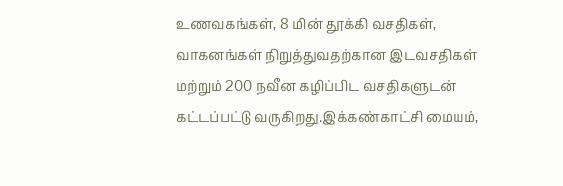உணவகங்கள், 8 மின் தூக்கி வசதிகள், வாகனங்கள் நிறுத்துவதற்கான இடவசதிகள் மற்றும் 200 நவீன கழிப்பிட வசதிகளுடன் கட்டப்பட்டு வருகிறது.இக்கண்காட்சி மையம்,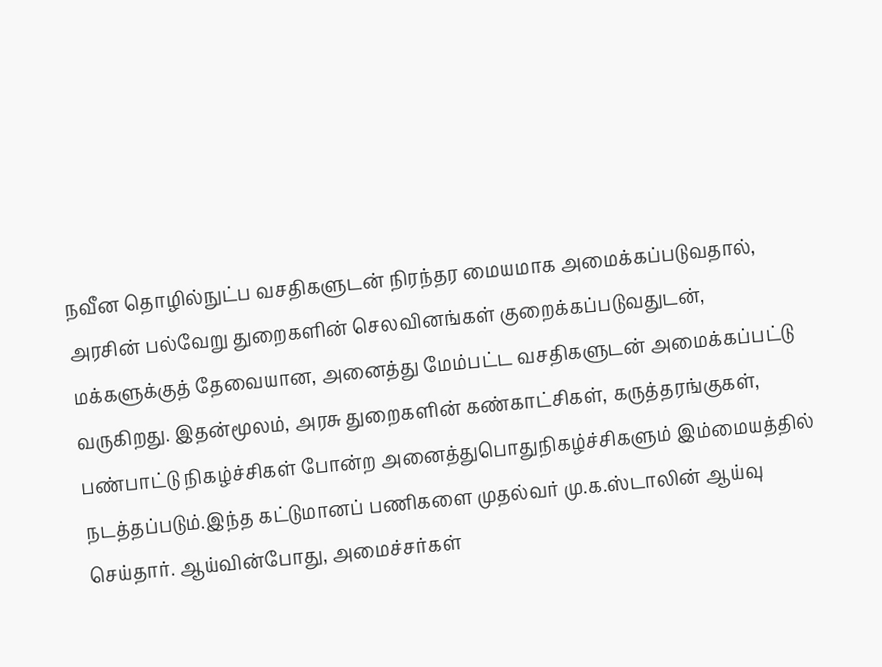நவீன தொழில்நுட்ப வசதிகளுடன் நிரந்தர மையமாக அமைக்கப்படுவதால், அரசின் பல்வேறு துறைகளின் செலவினங்கள் குறைக்கப்படுவதுடன், மக்களுக்குத் தேவையான, அனைத்து மேம்பட்ட வசதிகளுடன் அமைக்கப்பட்டு வருகிறது. இதன்மூலம், அரசு துறைகளின் கண்காட்சிகள், கருத்தரங்குகள், பண்பாட்டு நிகழ்ச்சிகள் போன்ற அனைத்துபொதுநிகழ்ச்சிகளும் இம்மையத்தில் நடத்தப்படும்.இந்த கட்டுமானப் பணிகளை முதல்வர் மு.க.ஸ்டாலின் ஆய்வு செய்தார். ஆய்வின்போது, அமைச்சர்கள்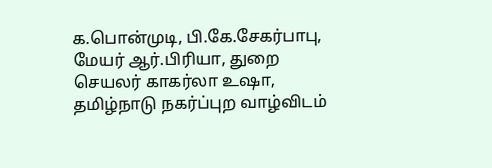க.பொன்முடி, பி.கே.சேகர்பாபு, மேயர் ஆர்.பிரியா, துறை செயலர் காகர்லா உஷா, தமிழ்நாடு நகர்ப்புற வாழ்விடம்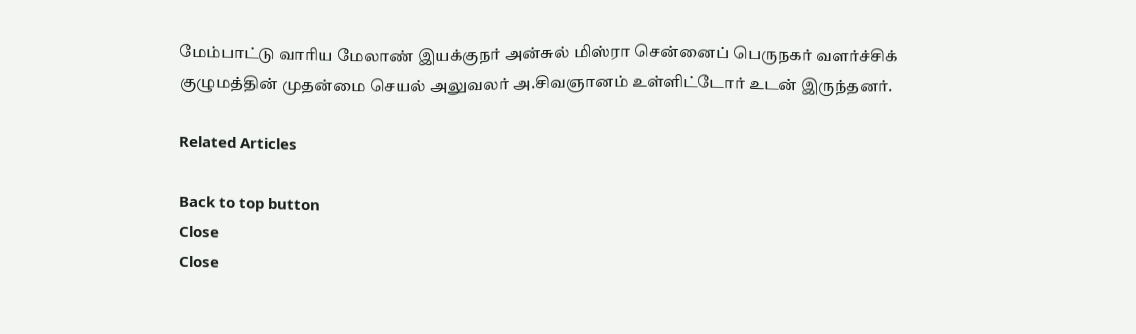மேம்பாட்டு வாரிய மேலாண் இயக்குநர் அன்சுல் மிஸ்ரா சென்னைப் பெருநகர் வளர்ச்சிக் குழுமத்தின் முதன்மை செயல் அலுவலர் அ.சிவஞானம் உள்ளிட்டோர் உடன் இருந்தனர்.

Related Articles

Back to top button
Close
Close